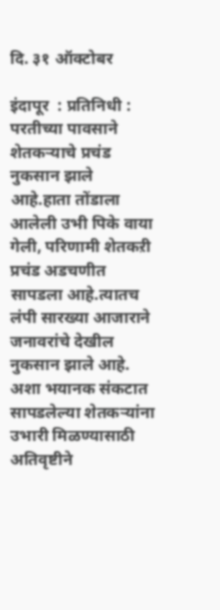दि. ३१ ऑक्टोबर

इंदापूर  : प्रतिनिधी : परतीच्या पावसाने शेतकऱ्याचे प्रचंड नुकसान झाले आहे.हाता तोंडाला आलेली उभी पिके वाया गेली, परिणामी शेतकऱी प्रचंड अडचणीत सापडला आहे.त्यातच लंपी सारख्या आजाराने जनावरांचे देखील नुकसान झाले आहे. अशा भयानक संकटात सापडलेल्या शेतकऱ्यांना उभारी मिळण्यासाठी अतिवृष्टीने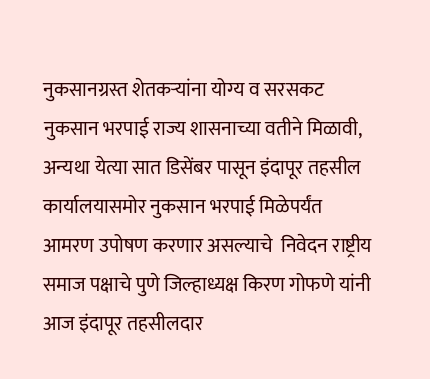नुकसानग्रस्त शेतकऱ्यांना योग्य व सरसकट नुकसान भरपाई राज्य शासनाच्या वतीने मिळावी, अन्यथा येत्या सात डिसेंबर पासून इंदापूर तहसील कार्यालयासमोर नुकसान भरपाई मिळेपर्यंत आमरण उपोषण करणार असल्याचे  निवेदन राष्ट्रीय समाज पक्षाचे पुणे जिल्हाध्यक्ष किरण गोफणे यांनी आज इंदापूर तहसीलदार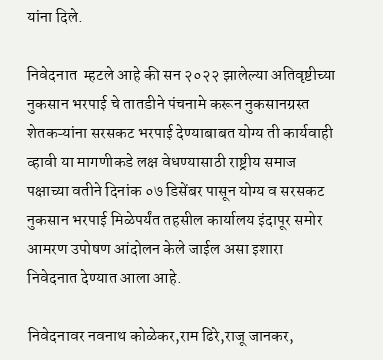यांना दिले.

निवेदनात  म्हटले आहे की सन २०२२ झालेल्या अतिवृष्टीच्या नुकसान भरपाई चे तातडीने पंचनामे करून नुकसानग्रस्त शेतकऱ्यांना सरसकट भरपाई देण्याबाबत योग्य ती कार्यवाही व्हावी या मागणीकडे लक्ष वेधण्यासाठी राष्ट्रीय समाज पक्षाच्या वतीने दिनांक ०७ डिसेंबर पासून योग्य व सरसकट नुकसान भरपाई मिळेपर्यंत तहसील कार्यालय इंदापूर समोर आमरण उपोषण आंदोलन केले जाईल असा इशारा निवेदनात देण्यात आला आहे.

निवेदनावर नवनाथ कोळेकर,राम ढिरे,राजू जानकर,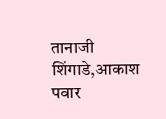तानाजी शिंगाडे,आकाश पवार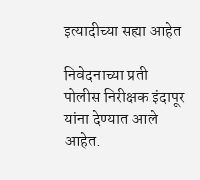इत्यादीच्या सह्या आहेत

निवेदनाच्या प्रती पोलीस निरीक्षक इंदापूर यांना देण्यात आले आहेत.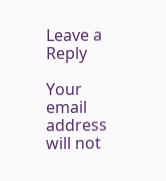Leave a Reply

Your email address will not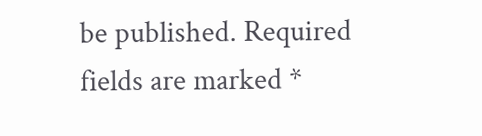be published. Required fields are marked *